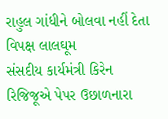રાહુલ ગાંધીને બોલવા નહીં દેતા વિપક્ષ લાલઘૂમ
સંસદીય કાર્યમંત્રી કિરેન રિજિજૂએ પેપર ઉછાળનારા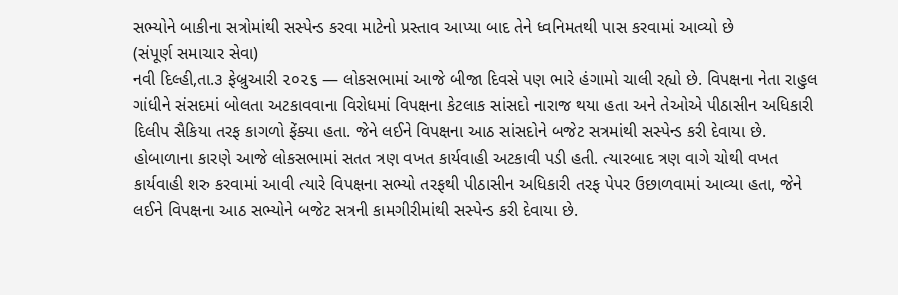સભ્યોને બાકીના સત્રોમાંથી સસ્પેન્ડ કરવા માટેનો પ્રસ્તાવ આપ્યા બાદ તેને ધ્વનિમતથી પાસ કરવામાં આવ્યો છે
(સંપૂર્ણ સમાચાર સેવા)
નવી દિલ્હી,તા.૩ ફેબ્રુઆરી ૨૦૨૬ — લોકસભામાં આજે બીજા દિવસે પણ ભારે હંગામો ચાલી રહ્યો છે. વિપક્ષના નેતા રાહુલ ગાંધીને સંસદમાં બોલતા અટકાવવાના વિરોધમાં વિપક્ષના કેટલાક સાંસદો નારાજ થયા હતા અને તેઓએ પીઠાસીન અધિકારી દિલીપ સૈકિયા તરફ કાગળો ફેંક્યા હતા. જેને લઈને વિપક્ષના આઠ સાંસદોને બજેટ સત્રમાંથી સસ્પેન્ડ કરી દેવાયા છે. હોબાળાના કારણે આજે લોકસભામાં સતત ત્રણ વખત કાર્યવાહી અટકાવી પડી હતી. ત્યારબાદ ત્રણ વાગે ચોથી વખત કાર્યવાહી શરુ કરવામાં આવી ત્યારે વિપક્ષના સભ્યો તરફથી પીઠાસીન અધિકારી તરફ પેપર ઉછાળવામાં આવ્યા હતા, જેને લઈને વિપક્ષના આઠ સભ્યોને બજેટ સત્રની કામગીરીમાંથી સસ્પેન્ડ કરી દેવાયા છે.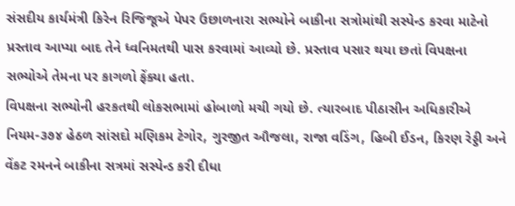સંસદીય કાર્યમંત્રી કિરેન રિજિજૂએ પેપર ઉછાળનારા સભ્યોને બાકીના સત્રોમાંથી સસ્પેન્ડ કરવા માટેનો પ્રસ્તાવ આપ્યા બાદ તેને ધ્વનિમતથી પાસ કરવામાં આવ્યો છે. પ્રસ્તાવ પસાર થયા છતાં વિપક્ષના સભ્યોએ તેમના પર કાગળો ફેંક્યા હતા.
વિપક્ષના સભ્યોની હરકતથી લોકસભામાં હોબાળો મચી ગયો છે. ત્યારબાદ પીઠાસીન અધિકારીએ નિયમ-૩૭૪ હેઠળ સાંસદો મણિકમ ટેગોર, ગુરજીત ઔજલા, રાજા વડિંગ, હિબી ઈડન, કિરણ રેડ્ડી અને વેંકટ રમનને બાકીના સત્રમાં સસ્પેન્ડ કરી દીધા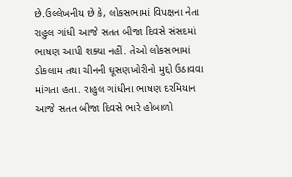છે.ઉલ્લેખનીય છે કે, લોકસભામાં વિપક્ષના નેતા રાહુલ ગાંધી આજે સતત બીજા દિવસે સંસદમાં ભાષણ આપી શક્યા નહીં. તેઓ લોકસભામાં ડોકલામ તથા ચીનની ઘૂસણખોરીનો મુદ્દો ઉઠાવવા માંગતા હતા. રાહુલ ગાંધીના ભાષણ દરમિયાન આજે સતત બીજા દિવસે ભારે હોબાળો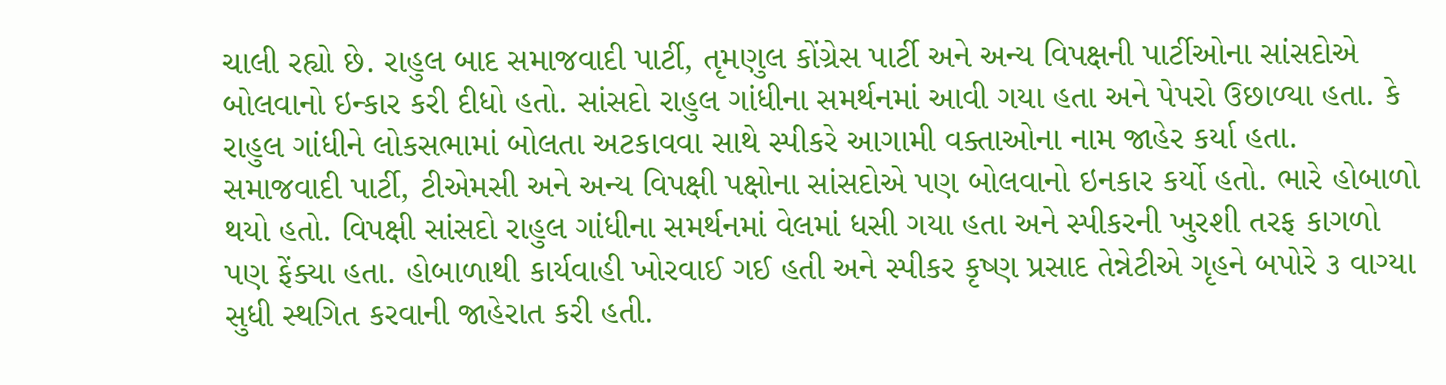ચાલી રહ્યો છે. રાહુલ બાદ સમાજવાદી પાર્ટી, તૃમણુલ કોંગ્રેસ પાર્ટી અને અન્ય વિપક્ષની પાર્ટીઓના સાંસદોએ બોલવાનો ઇન્કાર કરી દીધો હતો. સાંસદો રાહુલ ગાંધીના સમર્થનમાં આવી ગયા હતા અને પેપરો ઉછાળ્યા હતા. કે રાહુલ ગાંધીને લોકસભામાં બોલતા અટકાવવા સાથે સ્પીકરે આગામી વક્તાઓના નામ જાહેર કર્યા હતા. સમાજવાદી પાર્ટી, ટીએમસી અને અન્ય વિપક્ષી પક્ષોના સાંસદોએ પણ બોલવાનો ઇનકાર કર્યો હતો. ભારે હોબાળો થયો હતો. વિપક્ષી સાંસદો રાહુલ ગાંધીના સમર્થનમાં વેલમાં ધસી ગયા હતા અને સ્પીકરની ખુરશી તરફ કાગળો પણ ફેંક્યા હતા. હોબાળાથી કાર્યવાહી ખોરવાઈ ગઈ હતી અને સ્પીકર કૃષ્ણ પ્રસાદ તેન્નેટીએ ગૃહને બપોરે ૩ વાગ્યા સુધી સ્થગિત કરવાની જાહેરાત કરી હતી.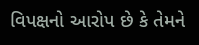વિપક્ષનો આરોપ છે કે તેમને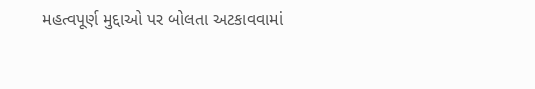મહત્વપૂર્ણ મુદ્દાઓ પર બોલતા અટકાવવામાં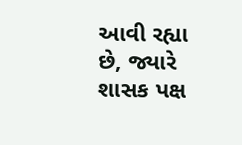આવી રહ્યા છે, જ્યારે શાસક પક્ષ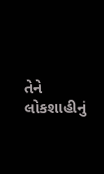તેને લોકશાહીનું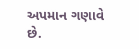અપમાન ગણાવે છે.